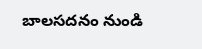బాలసదనం నుండి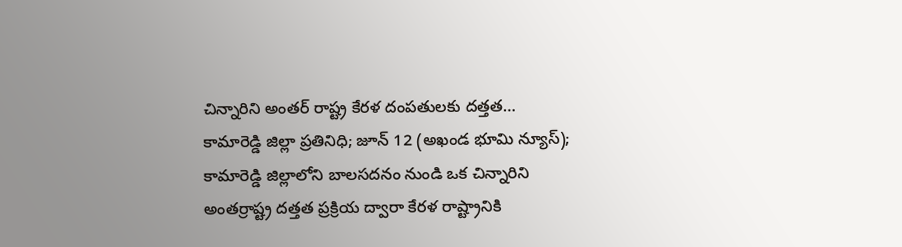చిన్నారిని అంతర్ రాష్ట్ర కేరళ దంపతులకు దత్తత…
కామారెడ్డి జిల్లా ప్రతినిధి; జూన్ 12 (అఖండ భూమి న్యూస్);
కామారెడ్డి జిల్లాలోని బాలసదనం నుండి ఒక చిన్నారిని అంతర్రాష్ట్ర దత్తత ప్రక్రియ ద్వారా కేరళ రాష్ట్రానికి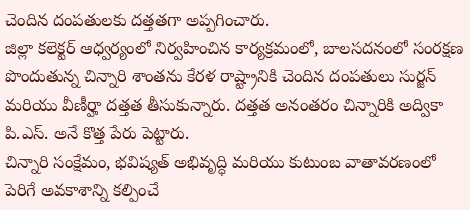చెందిన దంపతులకు దత్తతగా అప్పగించారు.
జిల్లా కలెక్టర్ ఆధ్వర్యంలో నిర్వహించిన కార్యక్రమంలో, బాలసదనంలో సంరక్షణ పొందుతున్న చిన్నారి శాంతను కేరళ రాష్ట్రానికి చెందిన దంపతులు సుర్జన్ మరియు వీణీర్హా దత్తత తీసుకున్నారు. దత్తత అనంతరం చిన్నారికి అద్వికా పి.ఎస్. అనే కొత్త పేరు పెట్టారు.
చిన్నారి సంక్షేమం, భవిష్యత్ అభివృద్ధి మరియు కుటుంబ వాతావరణంలో పెరిగే అవకాశాన్ని కల్పించే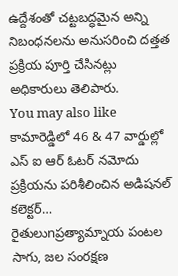ఉద్దేశంతో చట్టబద్ధమైన అన్ని నిబంధనలను అనుసరించి దత్తత ప్రక్రియ పూర్తి చేసినట్లు అధికారులు తెలిపారు.
You may also like
కామారెడ్డిలో 46 & 47 వార్డుల్లో ఎస్ ఐ ఆర్ ఓటర్ నమోదు ప్రక్రియను పరిశీలించిన అడిషనల్ కలెక్టర్…
రైతులుnప్రత్యామ్నాయ పంటల సాగు, జల సంరక్షణ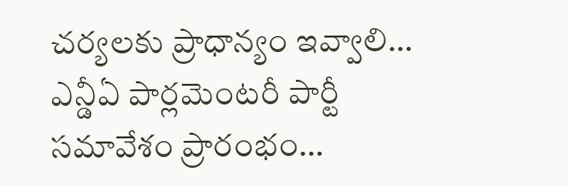చర్యలకు ప్రాధాన్యం ఇవ్వాలి…
ఎన్డీఏ పార్లమెంటరీ పార్టీ సమావేశం ప్రారంభం…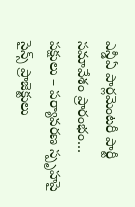ఎన్డీఏ పార్లమెంటరీ పార్టీ సమావేశం ప్రారంభం…
పక్షులు – పర్యావరణ స్పృహపై సైన్స్ ప్రాజెక్టులు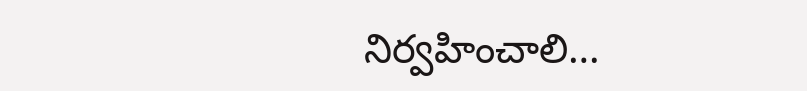నిర్వహించాలి…